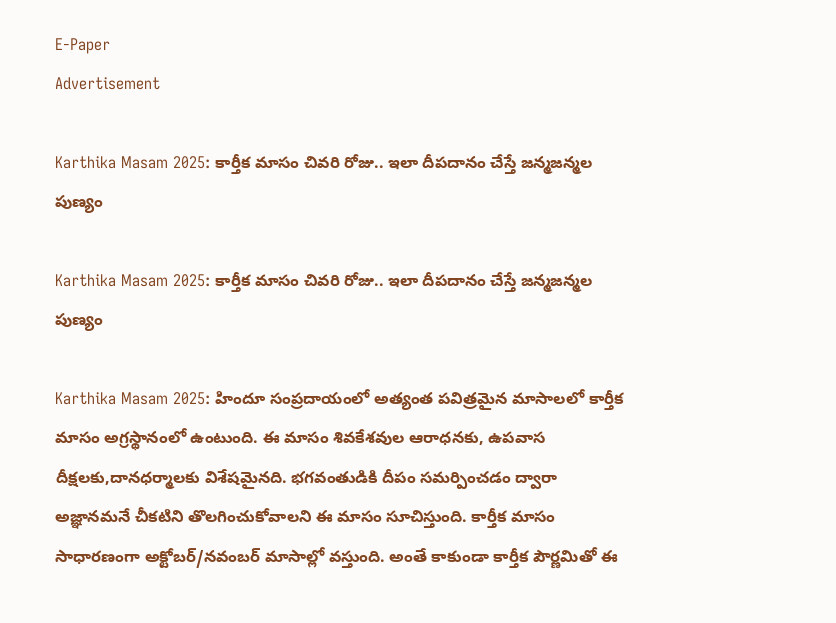E-Paper
Advertisement

Karthika Masam 2025: కార్తీక మాసం చివరి రోజు.. ఇలా దీపదానం చేస్తే జన్మజన్మల పుణ్యం

Karthika Masam 2025: కార్తీక మాసం చివరి రోజు.. ఇలా దీపదానం చేస్తే జన్మజన్మల పుణ్యం

Karthika Masam 2025: హిందూ సంప్రదాయంలో అత్యంత పవిత్రమైన మాసాలలో కార్తీక మాసం అగ్రస్థానంలో ఉంటుంది. ఈ మాసం శివకేశవుల ఆరాధనకు, ఉపవాస దీక్షలకు,దానధర్మాలకు విశేషమైనది. భగవంతుడికి దీపం సమర్పించడం ద్వారా అజ్ఞానమనే చీకటిని తొలగించుకోవాలని ఈ మాసం సూచిస్తుంది. కార్తీక మాసం సాధారణంగా అక్టోబర్/నవంబర్ మాసాల్లో వస్తుంది. అంతే కాకుండా కార్తీక పౌర్ణమితో ఈ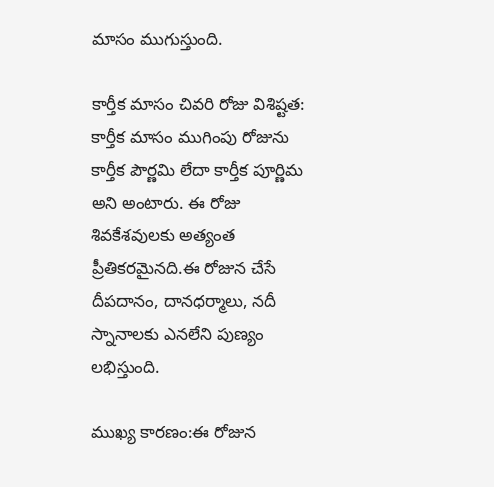మాసం ముగుస్తుంది.

కార్తీక మాసం చివరి రోజు విశిష్టత:
కార్తీక మాసం ముగింపు రోజును కార్తీక పౌర్ణమి లేదా కార్తీక పూర్ణిమ అని అంటారు. ఈ రోజు శివకేశవులకు అత్యంత ప్రీతికరమైనది.ఈ రోజున చేసే దీపదానం, దానధర్మాలు, నదీ స్నానాలకు ఎనలేని పుణ్యం లభిస్తుంది.

ముఖ్య కారణం:ఈ రోజున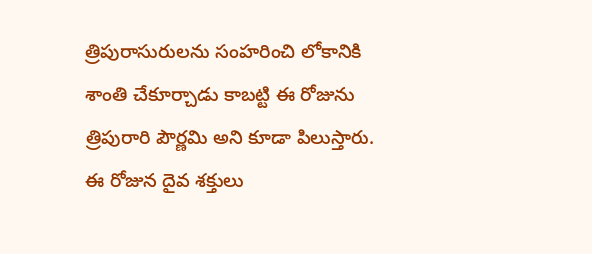త్రిపురాసురులను సంహరించి లోకానికి శాంతి చేకూర్చాడు కాబట్టి ఈ రోజును త్రిపురారి పౌర్ణమి అని కూడా పిలుస్తారు. ఈ రోజున దైవ శక్తులు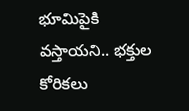భూమిపైకి వస్తాయని.. భక్తుల కోరికలు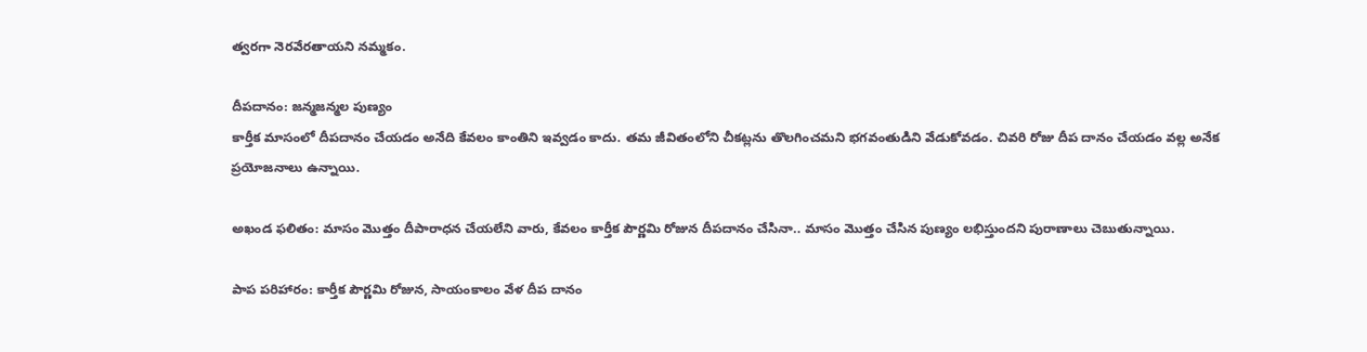త్వరగా నెరవేరతాయని నమ్మకం.

దీపదానం: జన్మజన్మల పుణ్యం
కార్తీక మాసంలో దీపదానం చేయడం అనేది కేవలం కాంతిని ఇవ్వడం కాదు. తమ జీవితంలోని చీకట్లను తొలగించమని భగవంతుడిని వేడుకోవడం. చివరి రోజు దీప దానం చేయడం వల్ల అనేక ప్రయోజనాలు ఉన్నాయి.

అఖండ ఫలితం: మాసం మొత్తం దీపారాధన చేయలేని వారు, కేవలం కార్తీక పౌర్ణమి రోజున దీపదానం చేసినా.. మాసం మొత్తం చేసిన పుణ్యం లభిస్తుందని పురాణాలు చెబుతున్నాయి.

పాప పరిహారం: కార్తీక పౌర్ణమి రోజున, సాయంకాలం వేళ దీప దానం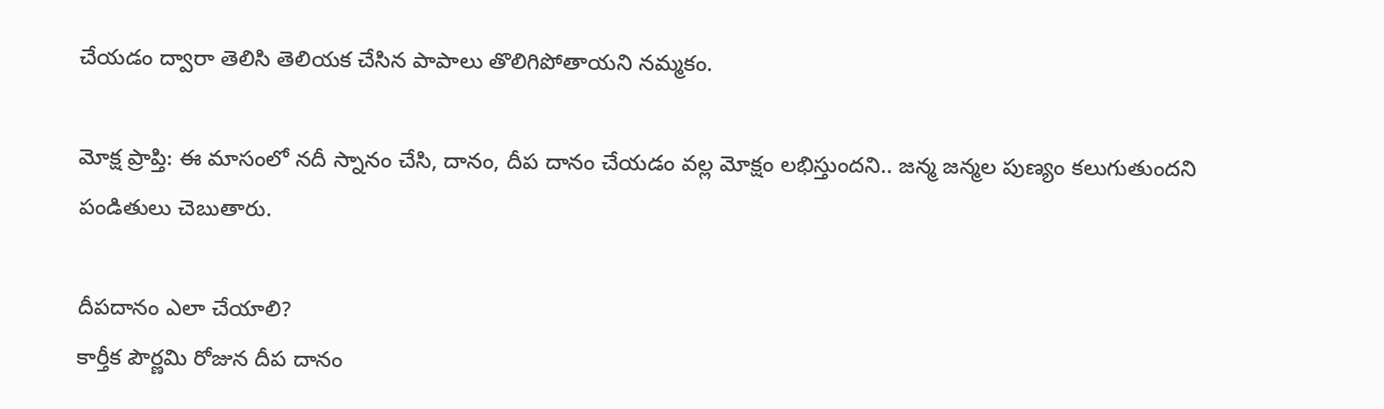చేయడం ద్వారా తెలిసి తెలియక చేసిన పాపాలు తొలిగిపోతాయని నమ్మకం.

మోక్ష ప్రాప్తి: ఈ మాసంలో నదీ స్నానం చేసి, దానం, దీప దానం చేయడం వల్ల మోక్షం లభిస్తుందని.. జన్మ జన్మల పుణ్యం కలుగుతుందని పండితులు చెబుతారు.

దీపదానం ఎలా చేయాలి?
కార్తీక పౌర్ణమి రోజున దీప దానం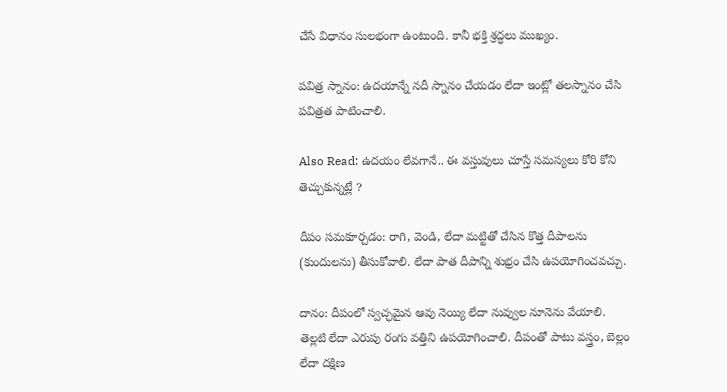చేసే విధానం సులభంగా ఉంటుంది. కానీ భక్తి శ్రద్ధలు ముఖ్యం.

పవిత్ర స్నానం: ఉదయాన్నే నదీ స్నానం చేయడం లేదా ఇంట్లో తలస్నానం చేసి పవిత్రత పాటించాలి.

Also Read: ఉదయం లేవగానే.. ఈ వస్తువులు చూస్తే సమస్యలు కోరి కోని తెచ్చుకున్నట్లే ?

దీపం సమకూర్చడం: రాగి, వెండి, లేదా మట్టితో చేసిన కొత్త దీపాలను (కుందులను) తీసుకోవాలి. లేదా పాత దీపాన్ని శుభ్రం చేసి ఉపయోగించవచ్చు.

దానం: దీపంలో స్వచ్ఛమైన ఆవు నెయ్యి లేదా నువ్వుల నూనెను వేయాలి. తెల్లటి లేదా ఎరుపు రంగు వత్తిని ఉపయోగించాలి. దీపంతో పాటు వస్త్రం, బెల్లం లేదా దక్షిణ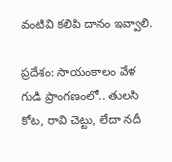వంటివి కలిపి దానం ఇవ్వాలి.

ప్రదేశం: సాయంకాలం వేళ గుడి ప్రాంగణంలో.. తులసి కోట, రావి చెట్టు, లేదా నదీ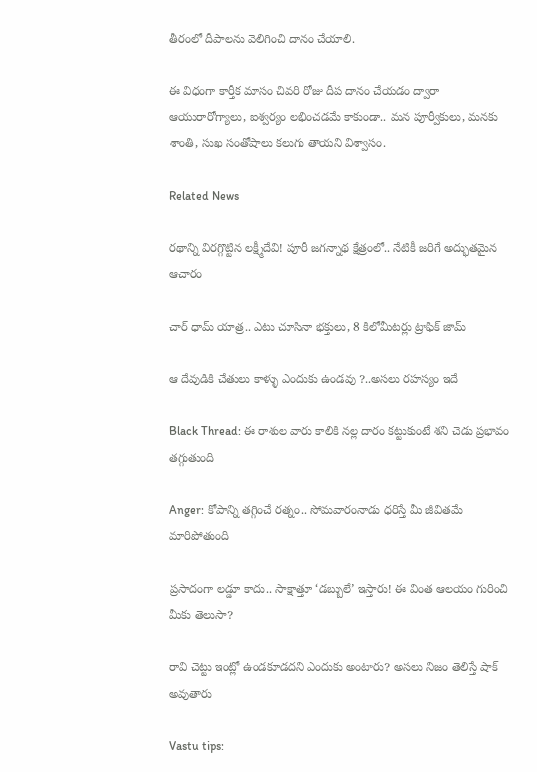తీరంలో దీపాలను వెలిగించి దానం చేయాలి.

ఈ విధంగా కార్తీక మాసం చివరి రోజు దీప దానం చేయడం ద్వారా ఆయురారోగ్యాలు, ఐశ్వర్యం లభించడమే కాకుండా.. మన పూర్వీకులు, మనకు శాంతి, సుఖ సంతోషాలు కలుగు తాయని విశ్వాసం.

Related News

రథాన్ని విరగ్గొట్టిన లక్ష్మీదేవి! పూరీ జగన్నాథ క్షేత్రంలో.. నేటికీ జరిగే అద్భుతమైన ఆచారం

చార్ ధామ్ యాత్ర.. ఎటు చూసినా భక్తులు, 8 కిలోమీటర్లు ట్రాఫిక్ జామ్

ఆ దేవుడికి చేతులు కాళ్ళు ఎందుకు ఉండవు ?..అసలు రహస్యం ఇదే

Black Thread: ఈ రాశుల వారు కాలికి నల్ల దారం కట్టుకుంటే శని చెడు ప్రభావం తగ్గుతుంది

Anger: కోపాన్ని తగ్గించే రత్నం.. సోమవారంనాడు ధరిస్తే మీ జీవితమే మారిపోతుంది

ప్రసాదంగా లడ్డూ కాదు.. సాక్షాత్తూ ‘డబ్బులే’ ఇస్తారు! ఈ వింత ఆలయం గురించి మీకు తెలుసా?

రావి చెట్టు ఇంట్లో ఉండకూడదని ఎందుకు అంటారు? అసలు నిజం తెలిస్తే షాక్ అవుతారు

Vastu tips: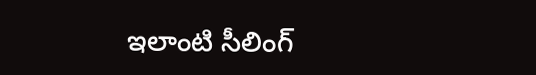ఇలాంటి సీలింగ్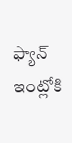ఫ్యాన్ ఇంట్లోకి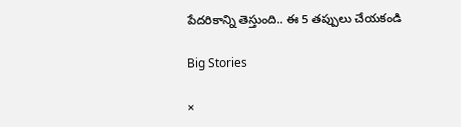పేదరికాన్ని తెస్తుంది.. ఈ 5 తప్పులు చేయకండి

Big Stories

×